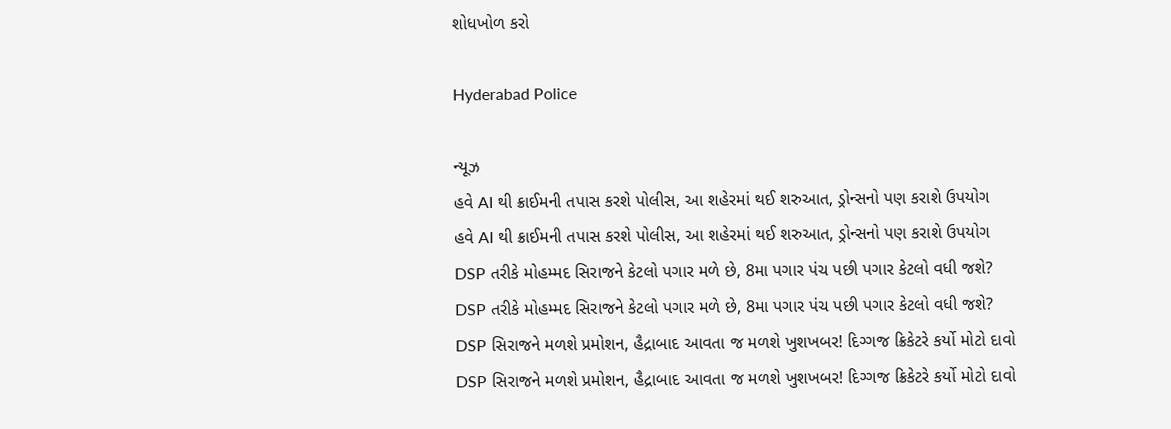શોધખોળ કરો

Hyderabad Police

ન્યૂઝ
હવે AI થી ક્રાઈમની તપાસ કરશે પોલીસ, આ શહેરમાં થઈ શરુઆત, ડ્રોન્સનો પણ કરાશે ઉપયોગ
હવે AI થી ક્રાઈમની તપાસ કરશે પોલીસ, આ શહેરમાં થઈ શરુઆત, ડ્રોન્સનો પણ કરાશે ઉપયોગ
DSP તરીકે મોહમ્મદ સિરાજને કેટલો પગાર મળે છે, 8મા પગાર પંચ પછી પગાર કેટલો વધી જશે?
DSP તરીકે મોહમ્મદ સિરાજને કેટલો પગાર મળે છે, 8મા પગાર પંચ પછી પગાર કેટલો વધી જશે?
DSP સિરાજને મળશે પ્રમોશન, હૈદ્રાબાદ આવતા જ મળશે ખુશખબર! દિગ્ગજ ક્રિકેટરે કર્યો મોટો દાવો
DSP સિરાજને મળશે પ્રમોશન, હૈદ્રાબાદ આવતા જ મળશે ખુશખબર! દિગ્ગજ ક્રિકેટરે કર્યો મોટો દાવો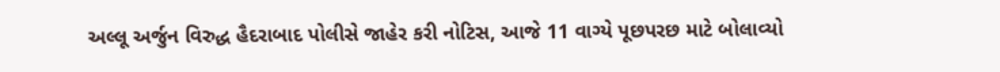અલ્લૂ અર્જુન વિરુદ્ધ હૈદરાબાદ પોલીસે જાહેર કરી નોટિસ, આજે 11 વાગ્યે પૂછપરછ માટે બોલાવ્યો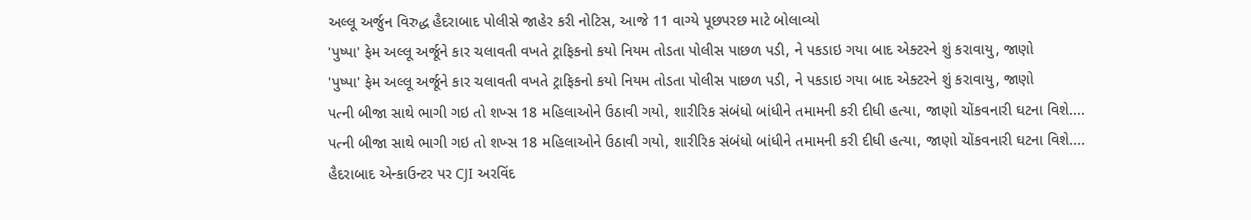અલ્લૂ અર્જુન વિરુદ્ધ હૈદરાબાદ પોલીસે જાહેર કરી નોટિસ, આજે 11 વાગ્યે પૂછપરછ માટે બોલાવ્યો
'પુષ્પા' ફેમ અલ્લૂ અર્જૂને કાર ચલાવતી વખતે ટ્રાફિકનો કયો નિયમ તોડતા પોલીસ પાછળ પડી, ને પકડાઇ ગયા બાદ એક્ટરને શું કરાવાયુ, જાણો
'પુષ્પા' ફેમ અલ્લૂ અર્જૂને કાર ચલાવતી વખતે ટ્રાફિકનો કયો નિયમ તોડતા પોલીસ પાછળ પડી, ને પકડાઇ ગયા બાદ એક્ટરને શું કરાવાયુ, જાણો
પત્ની બીજા સાથે ભાગી ગઇ તો શખ્સ 18 મહિલાઓને ઉઠાવી ગયો, શારીરિક સંબંધો બાંધીને તમામની કરી દીધી હત્યા, જાણો ચોંકવનારી ઘટના વિશે....
પત્ની બીજા સાથે ભાગી ગઇ તો શખ્સ 18 મહિલાઓને ઉઠાવી ગયો, શારીરિક સંબંધો બાંધીને તમામની કરી દીધી હત્યા, જાણો ચોંકવનારી ઘટના વિશે....
હૈદરાબાદ એન્કાઉન્ટર પર CJI અરવિંદ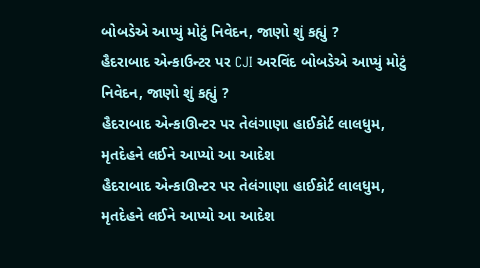બોબડેએ આપ્યું મોટું નિવેદન, જાણો શું કહ્યું ?
હૈદરાબાદ એન્કાઉન્ટર પર CJI અરવિંદ બોબડેએ આપ્યું મોટું નિવેદન, જાણો શું કહ્યું ?
હૈદરાબાદ એન્કાઊન્ટર પર તેલંગાણા હાઈકોર્ટ લાલધુમ, મૃતદેહને લઈને આપ્યો આ આદેશ
હૈદરાબાદ એન્કાઊન્ટર પર તેલંગાણા હાઈકોર્ટ લાલધુમ, મૃતદેહને લઈને આપ્યો આ આદેશ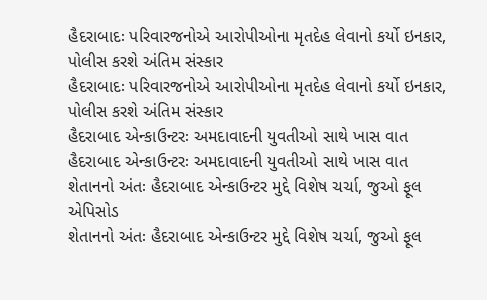હૈદરાબાદઃ પરિવારજનોએ આરોપીઓના મૃતદેહ લેવાનો કર્યો ઇનકાર, પોલીસ કરશે અંતિમ સંસ્કાર
હૈદરાબાદઃ પરિવારજનોએ આરોપીઓના મૃતદેહ લેવાનો કર્યો ઇનકાર, પોલીસ કરશે અંતિમ સંસ્કાર
હૈદરાબાદ એન્કાઉન્ટરઃ અમદાવાદની યુવતીઓ સાથે ખાસ વાત
હૈદરાબાદ એન્કાઉન્ટરઃ અમદાવાદની યુવતીઓ સાથે ખાસ વાત
શેતાનનો અંતઃ હૈદરાબાદ એન્કાઉન્ટર મુદ્દે વિશેષ ચર્ચા, જુઓ ફૂલ એપિસોડ
શેતાનનો અંતઃ હૈદરાબાદ એન્કાઉન્ટર મુદ્દે વિશેષ ચર્ચા, જુઓ ફૂલ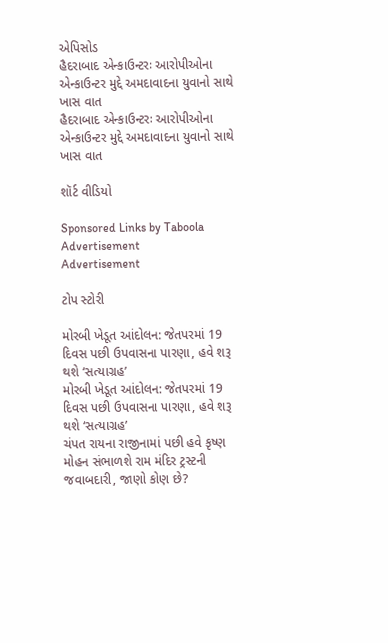એપિસોડ
હૈદરાબાદ એન્કાઉન્ટરઃ આરોપીઓના એન્કાઉન્ટર મુદ્દે અમદાવાદના યુવાનો સાથે ખાસ વાત
હૈદરાબાદ એન્કાઉન્ટરઃ આરોપીઓના એન્કાઉન્ટર મુદ્દે અમદાવાદના યુવાનો સાથે ખાસ વાત

શૉર્ટ વીડિયો

Sponsored Links by Taboola
Advertisement
Advertisement

ટોપ સ્ટોરી

મોરબી ખેડૂત આંદોલન: જેતપરમાં 19 દિવસ પછી ઉપવાસના પારણા, હવે શરૂ થશે ‘સત્યાગ્રહ’
મોરબી ખેડૂત આંદોલન: જેતપરમાં 19 દિવસ પછી ઉપવાસના પારણા, હવે શરૂ થશે ‘સત્યાગ્રહ’
ચંપત રાયના રાજીનામાં પછી હવે કૃષ્ણ મોહન સંભાળશે રામ મંદિર ટ્રસ્ટની જવાબદારી, જાણો કોણ છે?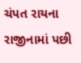ચંપત રાયના રાજીનામાં પછી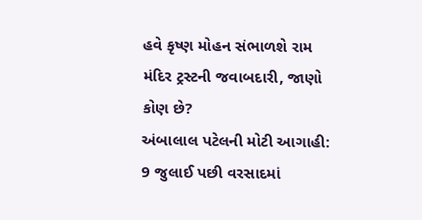હવે કૃષ્ણ મોહન સંભાળશે રામ મંદિર ટ્રસ્ટની જવાબદારી, જાણો કોણ છે?
અંબાલાલ પટેલની મોટી આગાહી: 9 જુલાઈ પછી વરસાદમાં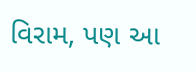વિરામ, પણ આ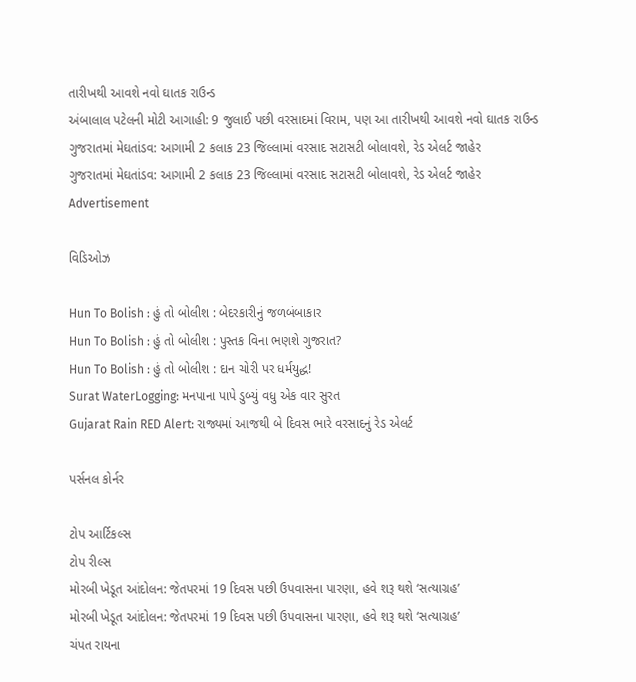તારીખથી આવશે નવો ઘાતક રાઉન્ડ
અંબાલાલ પટેલની મોટી આગાહી: 9 જુલાઈ પછી વરસાદમાં વિરામ, પણ આ તારીખથી આવશે નવો ઘાતક રાઉન્ડ
ગુજરાતમાં મેઘતાંડવ: આગામી 2 કલાક 23 જિલ્લામાં વરસાદ સટાસટી બોલાવશે, રેડ એલર્ટ જાહેર
ગુજરાતમાં મેઘતાંડવ: આગામી 2 કલાક 23 જિલ્લામાં વરસાદ સટાસટી બોલાવશે, રેડ એલર્ટ જાહેર
Advertisement

વિડિઓઝ

Hun To Bolish : હું તો બોલીશ : બેદરકારીનું જળબંબાકાર
Hun To Bolish : હું તો બોલીશ : પુસ્તક વિના ભણશે ગુજરાત?
Hun To Bolish : હું તો બોલીશ : દાન ચોરી પર ધર્મયુદ્ધ!
Surat WaterLogging: મનપાના પાપે ડુબ્યું વધુ એક વાર સુરત
Gujarat Rain RED Alert: રાજ્યમાં આજથી બે દિવસ ભારે વરસાદનું રેડ એલર્ટ

પર્સનલ કોર્નર

ટોપ આર્ટિકલ્સ
ટોપ રીલ્સ
મોરબી ખેડૂત આંદોલન: જેતપરમાં 19 દિવસ પછી ઉપવાસના પારણા, હવે શરૂ થશે ‘સત્યાગ્રહ’
મોરબી ખેડૂત આંદોલન: જેતપરમાં 19 દિવસ પછી ઉપવાસના પારણા, હવે શરૂ થશે ‘સત્યાગ્રહ’
ચંપત રાયના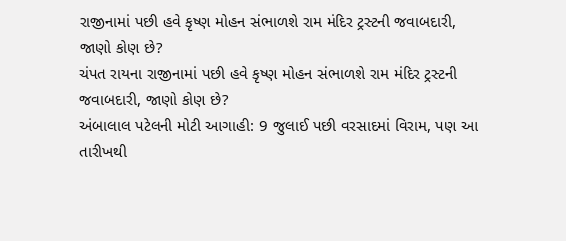રાજીનામાં પછી હવે કૃષ્ણ મોહન સંભાળશે રામ મંદિર ટ્રસ્ટની જવાબદારી, જાણો કોણ છે?
ચંપત રાયના રાજીનામાં પછી હવે કૃષ્ણ મોહન સંભાળશે રામ મંદિર ટ્રસ્ટની જવાબદારી, જાણો કોણ છે?
અંબાલાલ પટેલની મોટી આગાહી: 9 જુલાઈ પછી વરસાદમાં વિરામ, પણ આ તારીખથી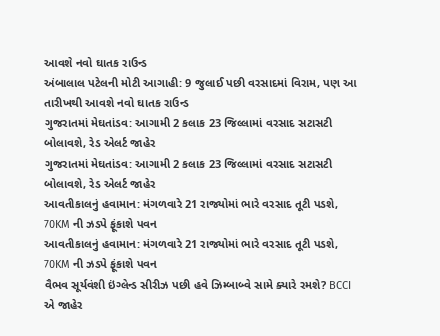આવશે નવો ઘાતક રાઉન્ડ
અંબાલાલ પટેલની મોટી આગાહી: 9 જુલાઈ પછી વરસાદમાં વિરામ, પણ આ તારીખથી આવશે નવો ઘાતક રાઉન્ડ
ગુજરાતમાં મેઘતાંડવ: આગામી 2 કલાક 23 જિલ્લામાં વરસાદ સટાસટી બોલાવશે, રેડ એલર્ટ જાહેર
ગુજરાતમાં મેઘતાંડવ: આગામી 2 કલાક 23 જિલ્લામાં વરસાદ સટાસટી બોલાવશે, રેડ એલર્ટ જાહેર
આવતીકાલનું હવામાન: મંગળવારે 21 રાજ્યોમાં ભારે વરસાદ તૂટી પડશે, 70KM ની ઝડપે ફૂંકાશે પવન
આવતીકાલનું હવામાન: મંગળવારે 21 રાજ્યોમાં ભારે વરસાદ તૂટી પડશે, 70KM ની ઝડપે ફૂંકાશે પવન
વૈભવ સૂર્યવંશી ઇંગ્લેન્ડ સીરીઝ પછી હવે ઝિમ્બાબ્વે સામે ક્યારે રમશે? BCCI એ જાહેર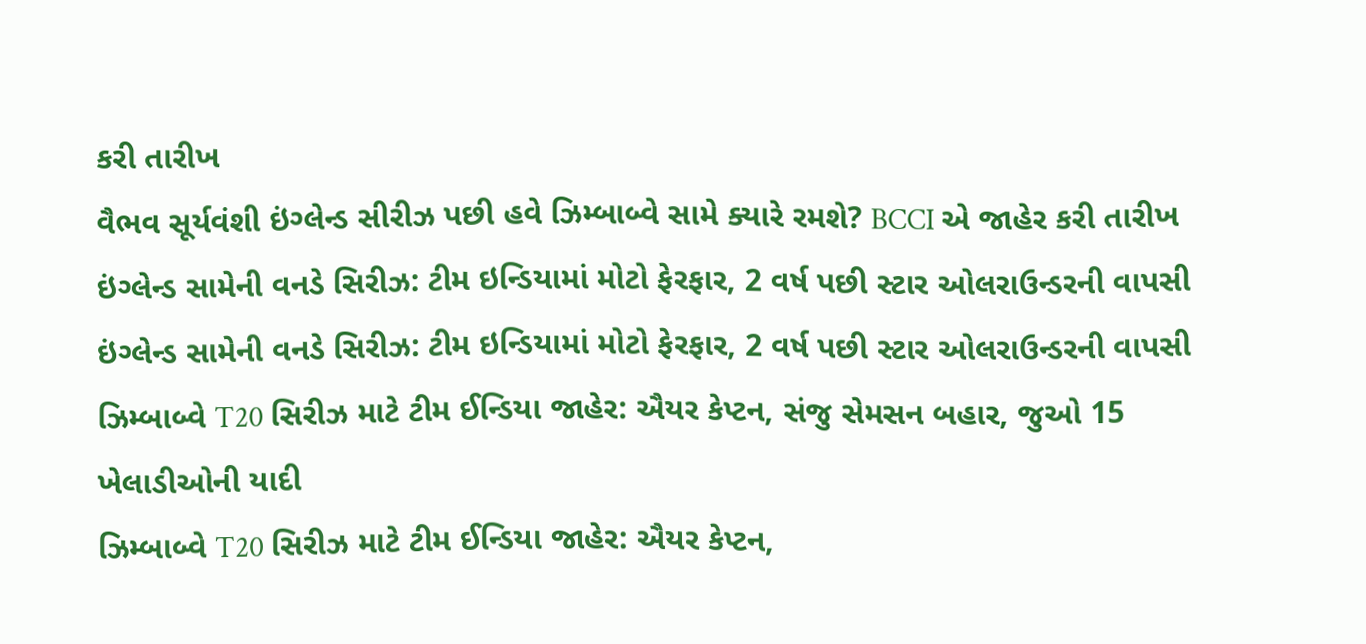કરી તારીખ
વૈભવ સૂર્યવંશી ઇંગ્લેન્ડ સીરીઝ પછી હવે ઝિમ્બાબ્વે સામે ક્યારે રમશે? BCCI એ જાહેર કરી તારીખ
ઇંગ્લેન્ડ સામેની વનડે સિરીઝ: ટીમ ઇન્ડિયામાં મોટો ફેરફાર, 2 વર્ષ પછી સ્ટાર ઓલરાઉન્ડરની વાપસી
ઇંગ્લેન્ડ સામેની વનડે સિરીઝ: ટીમ ઇન્ડિયામાં મોટો ફેરફાર, 2 વર્ષ પછી સ્ટાર ઓલરાઉન્ડરની વાપસી
ઝિમ્બાબ્વે T20 સિરીઝ માટે ટીમ ઈન્ડિયા જાહેર: ઐયર કેપ્ટન, સંજુ સેમસન બહાર, જુઓ 15 ખેલાડીઓની યાદી
ઝિમ્બાબ્વે T20 સિરીઝ માટે ટીમ ઈન્ડિયા જાહેર: ઐયર કેપ્ટન,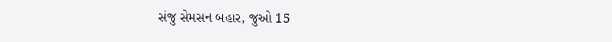સંજુ સેમસન બહાર, જુઓ 15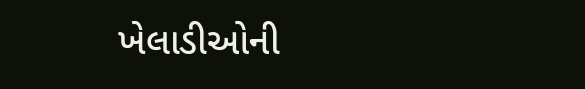ખેલાડીઓની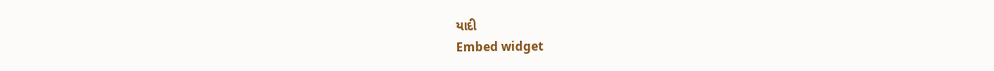યાદી
Embed widget